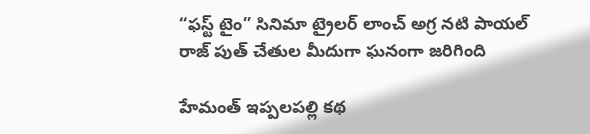“ఫస్ట్ టైం” సినిమా ట్రైలర్ లాంచ్ అగ్ర నటి పాయల్ రాజ్ పుత్ చేతుల మీదుగా ఘనంగా జరిగింది

హేమంత్ ఇప్పలపల్లి కథ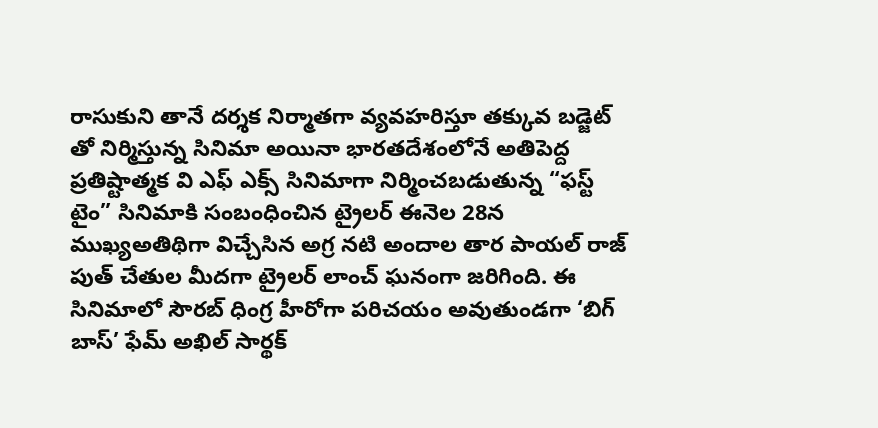రాసుకుని తానే దర్శక నిర్మాతగా వ్యవహరిస్తూ తక్కువ బడ్జెట్ తో నిర్మిస్తున్న సినిమా అయినా భారతదేశంలోనే అతిపెద్ద ప్రతిష్టాత్మక వి ఎఫ్ ఎక్స్ సినిమాగా నిర్మించబడుతున్న “ఫస్ట్ టైం” సినిమాకి సంబంధించిన ట్రైలర్ ఈనెల 28న ముఖ్యఅతిథిగా విచ్చేసిన అగ్ర నటి అందాల తార పాయల్ రాజ్ పుత్ చేతుల మీదగా ట్రైలర్ లాంచ్ ఘనంగా జరిగింది. ఈ సినిమాలో సౌరబ్ ధింగ్ర హీరోగా పరిచయం అవుతుండగా ‘బిగ్ బాస్’ ఫేమ్ అఖిల్ సార్థక్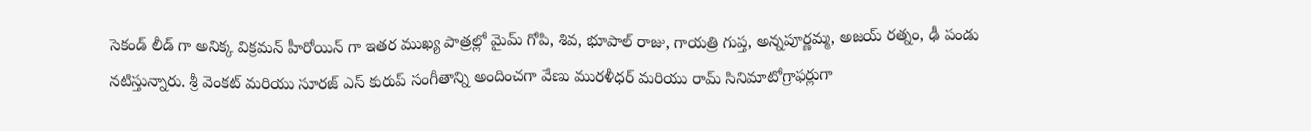సెకండ్ లీడ్ గా అనిక్క విక్రమన్ హీరోయిన్ గా ఇతర ముఖ్య పాత్రల్లో మైమ్ గోపి, శివ, భూపాల్ రాజు, గాయత్రి గుప్త, అన్నపూర్ణమ్మ, అజయ్ రత్నం, ఢీ పండు నటిస్తున్నారు. శ్రీ వెంకట్ మరియు సూరజ్ ఎస్ కురుప్ సంగీతాన్ని అందించగా వేణు మురళీధర్ మరియు రామ్ సినిమాటోగ్రాఫర్లుగా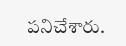పనిచేశారు.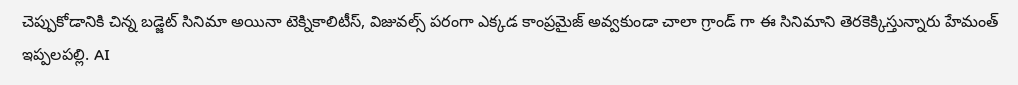చెప్పుకోడానికి చిన్న బడ్జెట్ సినిమా అయినా టెక్నికాలిటీస్, విజువల్స్ పరంగా ఎక్కడ కాంప్రమైజ్ అవ్వకుండా చాలా గ్రాండ్ గా ఈ సినిమాని తెరకెక్కిస్తున్నారు హేమంత్ ఇప్పలపల్లి. AI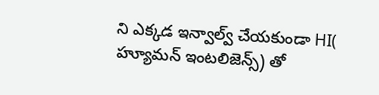ని ఎక్కడ ఇన్వాల్వ్ చేయకుండా HI( హ్యూమన్ ఇంటలిజెన్స్) తో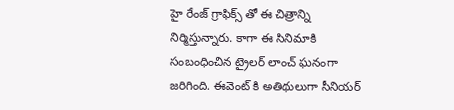హై రేంజ్ గ్రాఫిక్స్ తో ఈ చిత్రాన్ని నిర్మిస్తున్నారు. కాగా ఈ సినిమాకి సంబంధించిన ట్రైలర్ లాంచ్ ఘనంగా జరిగింది. ఈవెంట్ కి అతిథులుగా సీనియర్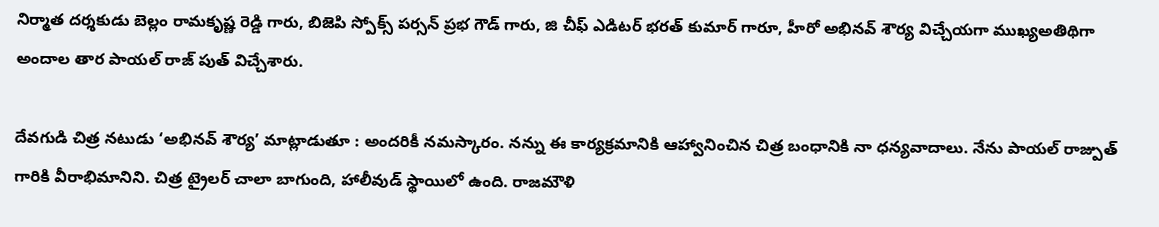నిర్మాత దర్శకుడు బెల్లం రామకృష్ణ రెడ్డి గారు, బిజెపి స్పోక్స్ పర్సన్ ప్రభ గౌడ్ గారు, జి చీఫ్ ఎడిటర్ భరత్ కుమార్ గారూ, హీరో అభినవ్ శౌర్య విచ్చేయగా ముఖ్యఅతిథిగా అందాల తార పాయల్ రాజ్ పుత్ విచ్చేశారు.

దేవగుడి చిత్ర నటుడు ‘అభినవ్ శౌర్య’ మాట్లాడుతూ : అందరికీ నమస్కారం. నన్ను ఈ కార్యక్రమానికి ఆహ్వానించిన చిత్ర బంధానికి నా ధన్యవాదాలు. నేను పాయల్ రాజ్పుత్ గారికి వీరాభిమానిని. చిత్ర ట్రైలర్ చాలా బాగుంది, హాలీవుడ్ స్థాయిలో ఉంది. రాజమౌళి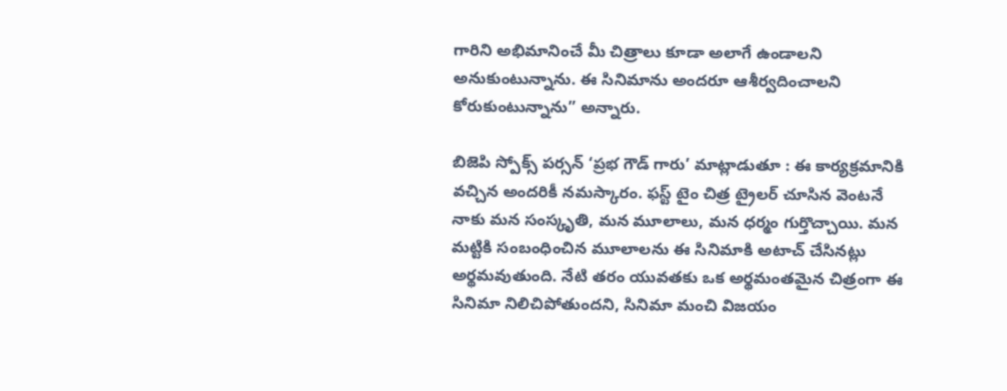గారిని అభిమానించే మీ చిత్రాలు కూడా అలాగే ఉండాలని అనుకుంటున్నాను. ఈ సినిమాను అందరూ ఆశీర్వదించాలని కోరుకుంటున్నాను” అన్నారు.

బిజెపి స్పోక్స్ పర్సన్ ‘ప్రభ గౌడ్ గారు’ మాట్లాడుతూ : ఈ కార్యక్రమానికి వచ్చిన అందరికీ నమస్కారం. ఫస్ట్ టైం చిత్ర ట్రైలర్ చూసిన వెంటనే నాకు మన సంస్కృతి, మన మూలాలు, మన ధర్మం గుర్తొచ్చాయి. మన మట్టికి సంబంధించిన మూలాలను ఈ సినిమాకి అటాచ్ చేసినట్లు అర్థమవుతుంది. నేటి తరం యువతకు ఒక అర్థమంతమైన చిత్రంగా ఈ సినిమా నిలిచిపోతుందని, సినిమా మంచి విజయం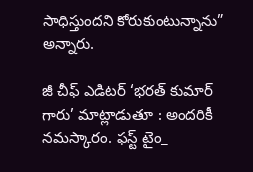సాధిస్తుందని కోరుకుంటున్నాను” అన్నారు.

జీ చీఫ్ ఎడిటర్ ‘భరత్ కుమార్ గారు’ మాట్లాడుతూ : అందరికీ నమస్కారం. ఫస్ట్ టైం_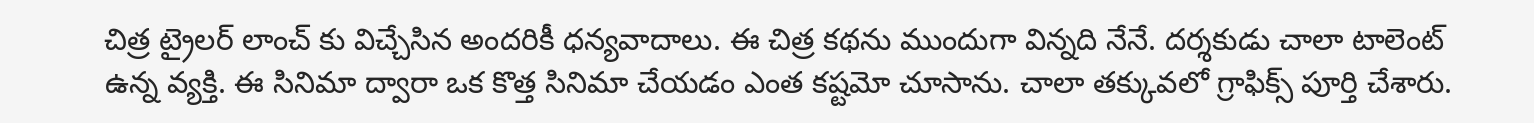చిత్ర ట్రైలర్ లాంచ్ కు విచ్చేసిన అందరికీ ధన్యవాదాలు. ఈ చిత్ర కథను ముందుగా విన్నది నేనే. దర్శకుడు చాలా టాలెంట్ ఉన్న వ్యక్తి. ఈ సినిమా ద్వారా ఒక కొత్త సినిమా చేయడం ఎంత కష్టమో చూసాను. చాలా తక్కువలో గ్రాఫిక్స్ పూర్తి చేశారు.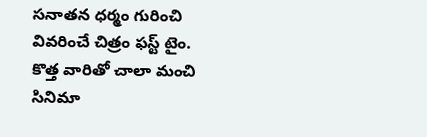సనాతన ధర్మం గురించి వివరించే చిత్రం ఫస్ట్ టైం. కొత్త వారితో చాలా మంచి సినిమా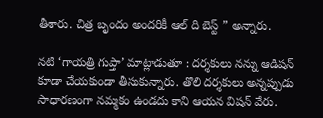తీశారు. చిత్ర బృందం అందరికీ ఆల్ ది బెస్ట్ ” అన్నారు.

నటి ‘గాయత్రి గుప్తా’ మాట్లాడుతూ : దర్శకులు నన్ను ఆడిషన్ కూడా చేయకుండా తీసుకున్నారు. తొలి దర్శకులు అన్నప్పుడు సాధారణంగా నమ్మకం ఉండదు కాని ఆయన విషన్ వేరు.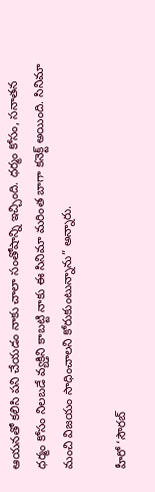ఆయనతో కలిసి పని చేయడం నాకు చాలా సంతోషాన్ని ఇచ్చింది. ధర్మం కోసం, సనాతన ధర్మం కోసం నిలబడే వ్యక్తిని కాబట్టి నాకు ఈ సినిమా మరింత బాగా కనెక్ట్ అయింది. సినిమా మంచి విజయం సాధించాలని కోరుకుంటున్నాను” అన్నారు.

హీరో ‘సౌరబ్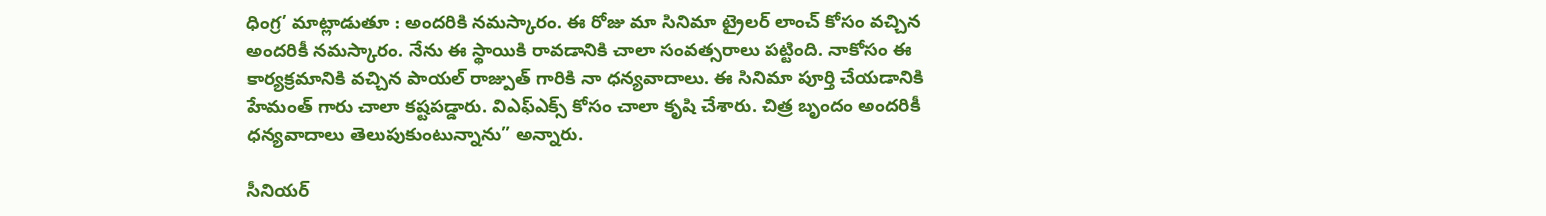ధింగ్ర’ మాట్లాడుతూ : అందరికి నమస్కారం. ఈ రోజు మా సినిమా ట్రైలర్ లాంచ్ కోసం వచ్చిన అందరికీ నమస్కారం. నేను ఈ స్థాయికి రావడానికి చాలా సంవత్సరాలు పట్టింది. నాకోసం ఈ కార్యక్రమానికి వచ్చిన పాయల్ రాజ్పుత్ గారికి నా ధన్యవాదాలు. ఈ సినిమా పూర్తి చేయడానికి హేమంత్ గారు చాలా కష్టపడ్డారు. విఎఫ్ఎక్స్ కోసం చాలా కృషి చేశారు. చిత్ర బృందం అందరికీ ధన్యవాదాలు తెలుపుకుంటున్నాను” అన్నారు.

సీనియర్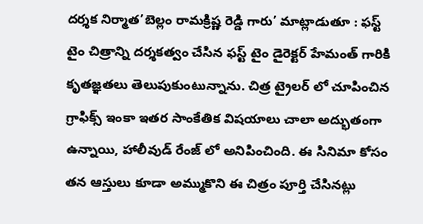దర్శక నిర్మాత’బెల్లం రామక్రిష్ణ రెడ్డి గారు’ మాట్లాడుతూ : ఫస్ట్ టైం చిత్రాన్ని దర్శకత్వం చేసిన ఫస్ట్ టైం డైరెక్టర్ హేమంత్ గారికి కృతజ్ఞతలు తెలుపుకుంటున్నాను. చిత్ర ట్రైలర్ లో చూపించిన గ్రాఫిక్స్ ఇంకా ఇతర సాంకేతిక విషయాలు చాలా అద్భుతంగా ఉన్నాయి, హాలీవుడ్ రేంజ్ లో అనిపించింది. ఈ సినిమా కోసం తన ఆస్తులు కూడా అమ్ముకొని ఈ చిత్రం పూర్తి చేసినట్లు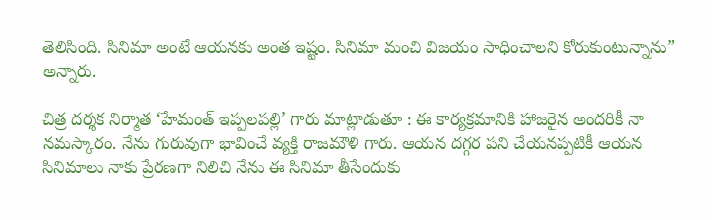తెలిసింది. సినిమా అంటే ఆయనకు అంత ఇష్టం. సినిమా మంచి విజయం సాధించాలని కోరుకుంటున్నాను” అన్నారు.

చిత్ర దర్శక నిర్మాత ‘హేమంత్ ఇప్పలపల్లి’ గారు మాట్లాడుతూ : ఈ కార్యక్రమానికి హాజరైన అందరికీ నా నమస్కారం. నేను గురువుగా భావించే వ్యక్తి రాజమౌళి గారు. ఆయన దగ్గర పని చేయనప్పటికీ ఆయన సినిమాలు నాకు ప్రేరణగా నిలిచి నేను ఈ సినిమా తీసేందుకు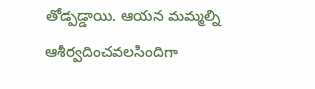తోడ్పడ్డాయి. ఆయన మమ్మల్ని ఆశీర్వదించవలసిందిగా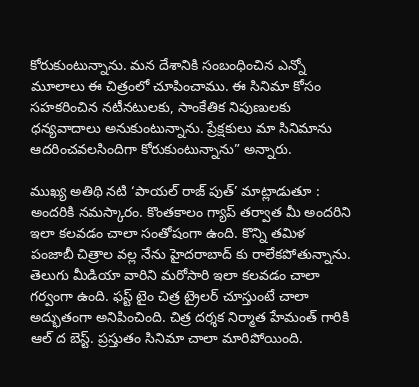కోరుకుంటున్నాను. మన దేశానికి సంబంధించిన ఎన్నో మూలాలు ఈ చిత్రంలో చూపించాము. ఈ సినిమా కోసం సహకరించిన నటీనటులకు, సాంకేతిక నిపుణులకు ధన్యవాదాలు అనుకుంటున్నాను. ప్రేక్షకులు మా సినిమాను ఆదరించవలసిందిగా కోరుకుంటున్నాను” అన్నారు.

ముఖ్య అతిథి నటి ‘పాయల్ రాజ్ పుత్’ మాట్లాడుతూ : అందరికి నమస్కారం. కొంతకాలం గ్యాప్ తర్వాత మీ అందరిని ఇలా కలవడం చాలా సంతోషంగా ఉంది. కొన్ని తమిళ పంజాబీ చిత్రాల వల్ల నేను హైదరాబాద్ కు రాలేకపోతున్నాను. తెలుగు మీడియా వారిని మరోసారి ఇలా కలవడం చాలా గర్వంగా ఉంది. ఫస్ట్ టైం చిత్ర ట్రైలర్ చూస్తుంటే చాలా అద్భుతంగా అనిపించింది. చిత్ర దర్శక నిర్మాత హేమంత్ గారికి ఆల్ ద బెస్ట్. ప్రస్తుతం సినిమా చాలా మారిపోయింది.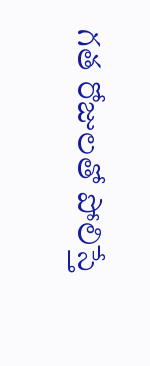గత రోజులతో పోలిస్తే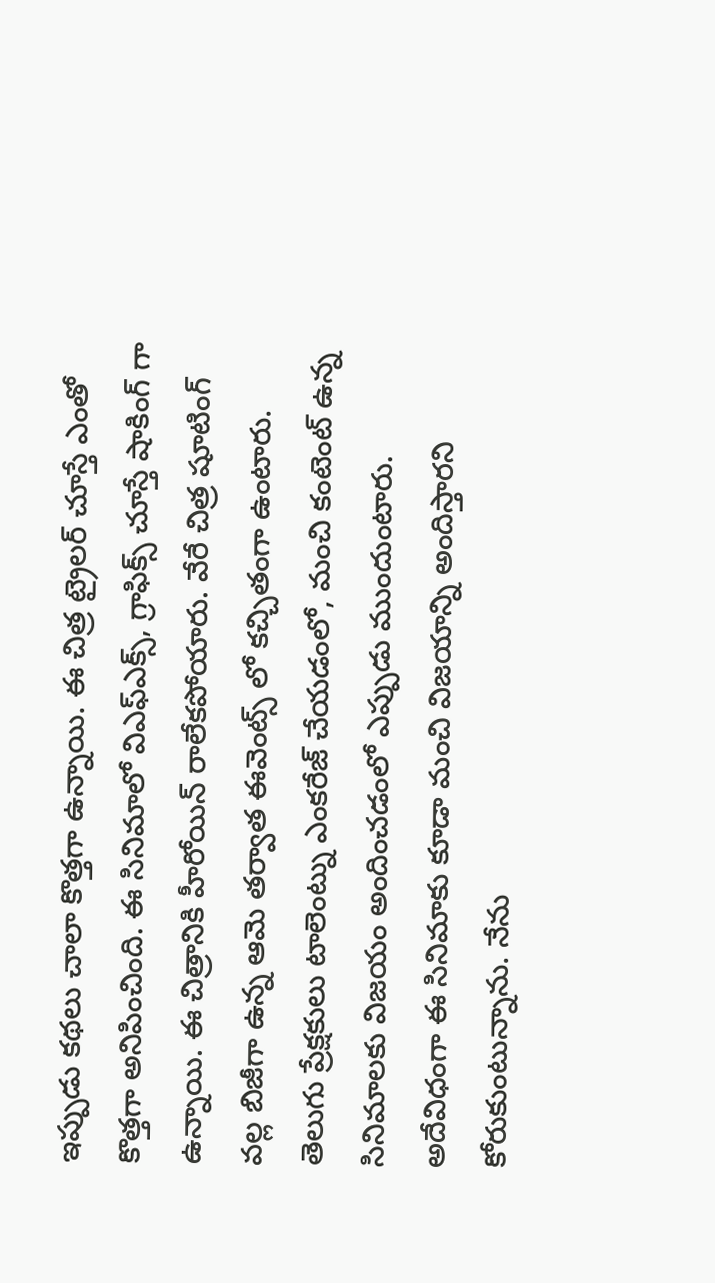ఇప్పుడు కథలు చాలా కొత్తగా ఉన్నాయి. ఈ చిత్ర ట్రైలర్ చూస్తే ఎంతో కొత్తగా అనిపించింది. ఈ సినిమాలో విఎఫ్ఎక్స్, గ్రాఫిక్స్ చూస్తే షాకింగ్ గా ఉన్నాయి. ఈ చిత్రానికి హీరోయిన్ రాలేకపోయారు. వేరే చిత్ర షూటింగ్ వల్ల బిజీగా ఉన్న ఆమె తర్వాత ఈవెంట్స్ లో కచ్చితంగా ఉంటారు. తెలుగు ప్రేక్షకులు టాలెంట్ను ఎంకరేజ్ చేయడంలో, మంచి కంటెంట్ ఉన్న సినిమాలకు విజయం అందించడంలో ఎప్పుడు ముందుంటారు. అదేవిధంగా ఈ సినిమాకు కూడా మంచి విజయాన్ని అందిస్తారని కోరుకుంటున్నాను. నేను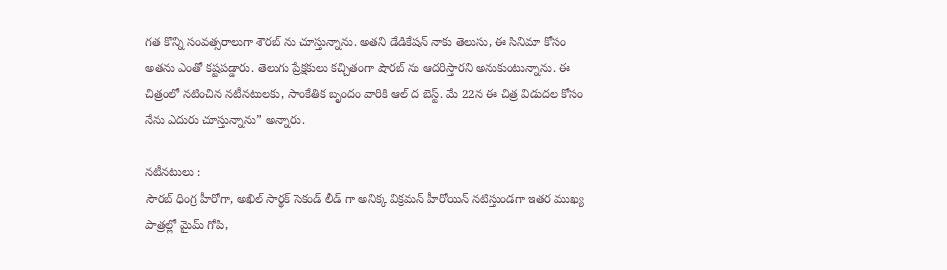గత కొన్ని సంవత్సరాలుగా శౌరబ్ ను చూస్తున్నాను. అతని డేడికేషన్ నాకు తెలుసు, ఈ సినిమా కోసం అతను ఎంతో కష్టపడ్డారు. తెలుగు ప్రేక్షకులు కచ్చితంగా షౌరబ్ ను ఆదరిస్తారని అనుకుంటున్నాను. ఈ చిత్రంలో నటించిన నటీనటులకు, సాంకేతిక బృందం వారికి ఆల్ ద బెస్ట్. మే 22న ఈ చిత్ర విడుదల కోసం నేను ఎదురు చూస్తున్నాను” అన్నారు.

నటీనటులు :
సౌరబ్ ధింగ్ర హీరోగా, అఖిల్ సార్థక్ సెకండ్ లీడ్ గా అనిక్క విక్రమన్ హీరోయిన్ నటిస్తుండగా ఇతర ముఖ్య పాత్రల్లో మైమ్ గోపి,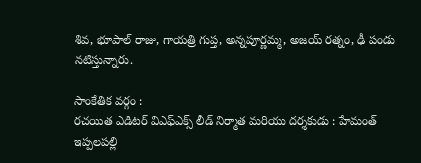శివ, భూపాల్ రాజు, గాయత్రి గుప్త, అన్నపూర్ణమ్మ, అజయ్ రత్నం, ఢీ పండు నటిస్తున్నారు.

సాంకేతిక వర్గం :
రచయిత ఎడిటర్ విఎఫ్ఎక్స్ లీడ్ నిర్మాత మరియు దర్శకుడు : హేమంత్ ఇప్పలపల్లి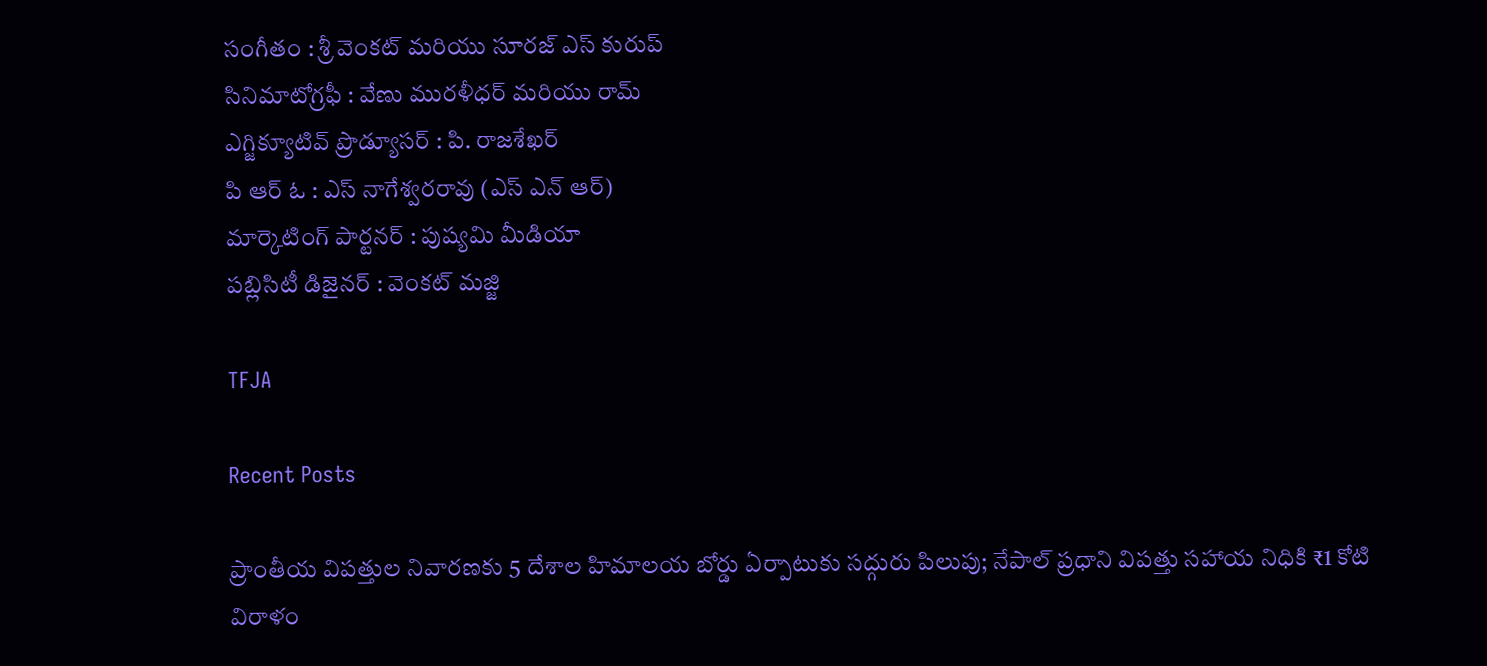సంగీతం : శ్రీ వెంకట్ మరియు సూరజ్ ఎస్ కురుప్
సినిమాటోగ్రఫీ : వేణు మురళీధర్ మరియు రామ్
ఎగ్జిక్యూటివ్ ప్రొడ్యూసర్ : పి. రాజశేఖర్
పి ఆర్ ఓ : ఎస్ నాగేశ్వరరావు (ఎస్ ఎన్ ఆర్)
మార్కెటింగ్ పార్టనర్ : పుష్యమి మీడియా
పబ్లిసిటీ డిజైనర్ : వెంకట్ మజ్జి

TFJA

Recent Posts

ప్రాంతీయ విపత్తుల నివారణకు 5 దేశాల హిమాలయ బోర్డు ఏర్పాటుకు సద్గురు పిలుపు; నేపాల్ ప్రధాని విపత్తు సహాయ నిధికి ₹1 కోటి విరాళం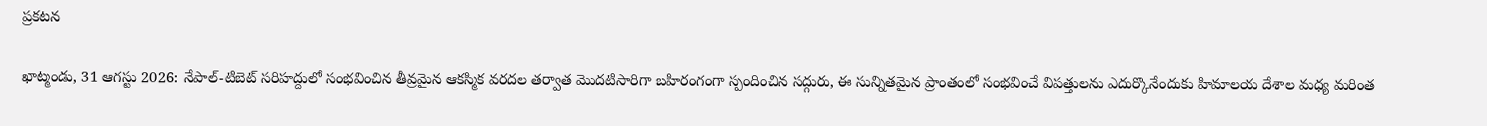ప్రకటన

ఖాట్మండు, 31 ఆగస్టు 2026: నేపాల్-టిబెట్ సరిహద్దులో సంభవించిన తీవ్రమైన ఆకస్మిక వరదల తర్వాత మొదటిసారిగా బహిరంగంగా స్పందించిన సద్గురు, ఈ సున్నితమైన ప్రాంతంలో సంభవించే విపత్తులను ఎదుర్కొనేందుకు హిమాలయ దేశాల మధ్య మరింత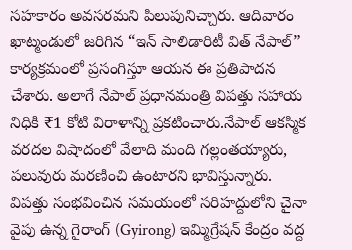సహకారం అవసరమని పిలుపునిచ్చారు. ఆదివారం ఖాట్మండులో జరిగిన “ఇన్ సాలిడారిటీ విత్ నేపాల్”  కార్యక్రమంలో ప్రసంగిస్తూ ఆయన ఈ ప్రతిపాదన చేశారు. అలాగే నేపాల్ ప్రధానమంత్రి విపత్తు సహాయ నిధికి ₹1 కోటి విరాళాన్ని ప్రకటించారు.నేపాల్ ఆకస్మిక వరదల విషాదంలో వేలాది మంది గల్లంతయ్యారు, పలువురు మరణించి ఉంటారని భావిస్తున్నారు. విపత్తు సంభవించిన సమయంలో సరిహద్దులోని చైనా వైపు ఉన్న గైరాంగ్ (Gyirong) ఇమ్మిగ్రేషన్ కేంద్రం వద్ద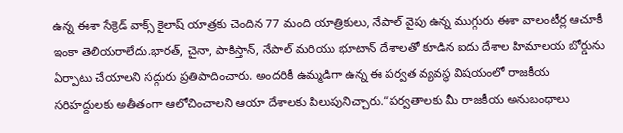ఉన్న ఈశా సేక్రెడ్ వాక్స్ కైలాష్ యాత్రకు చెందిన 77 మంది యాత్రికులు, నేపాల్ వైపు ఉన్న ముగ్గురు ఈశా వాలంటీర్ల ఆచూకీ ఇంకా తెలియరాలేదు.భారత్, చైనా, పాకిస్తాన్, నేపాల్ మరియు భూటాన్ దేశాలతో కూడిన ఐదు దేశాల హిమాలయ బోర్డును ఏర్పాటు చేయాలని సద్గురు ప్రతిపాదించారు. అందరికీ ఉమ్మడిగా ఉన్న ఈ పర్వత వ్యవస్థ విషయంలో రాజకీయ సరిహద్దులకు అతీతంగా ఆలోచించాలని ఆయా దేశాలకు పిలుపునిచ్చారు.“పర్వతాలకు మీ రాజకీయ అనుబంధాలు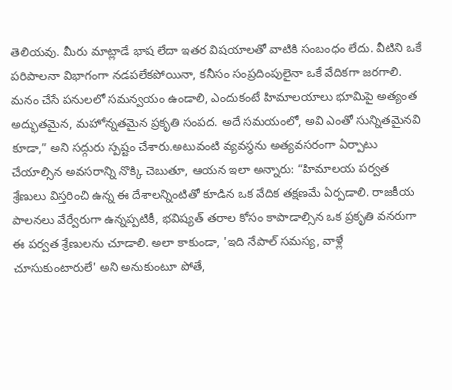తెలియవు. మీరు మాట్లాడే భాష లేదా ఇతర విషయాలతో వాటికి సంబంధం లేదు. వీటిని ఒకే పరిపాలనా విభాగంగా నడపలేకపోయినా, కనీసం సంప్రదింపులైనా ఒకే వేదికగా జరగాలి. మనం చేసే పనులలో సమన్వయం ఉండాలి, ఎందుకంటే హిమాలయాలు భూమిపై అత్యంత అద్భుతమైన, మహోన్నతమైన ప్రకృతి సంపద. అదే సమయంలో, అవి ఎంతో సున్నితమైనవి కూడా,” అని సద్గురు స్పష్టం చేశారు.అటువంటి వ్యవస్థను అత్యవసరంగా ఏర్పాటు చేయాల్సిన అవసరాన్ని నొక్కి చెబుతూ, ఆయన ఇలా అన్నారు: “హిమాలయ పర్వత శ్రేణులు విస్తరించి ఉన్న ఈ దేశాలన్నింటితో కూడిన ఒక వేదిక తక్షణమే ఏర్పడాలి. రాజకీయ పాలనలు వేర్వేరుగా ఉన్నప్పటికీ, భవిష్యత్ తరాల కోసం కాపాడాల్సిన ఒక ప్రకృతి వనరుగా ఈ పర్వత శ్రేణులను చూడాలి. అలా కాకుండా, 'ఇది నేపాల్ సమస్య, వాళ్లే చూసుకుంటారులే' అని అనుకుంటూ పోతే,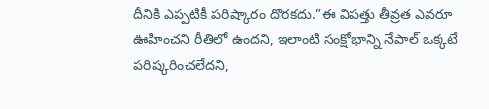దీనికి ఎప్పటికీ పరిష్కారం దొరకదు.”ఈ విపత్తు తీవ్రత ఎవరూ ఊహించని రీతిలో ఉందని, ఇలాంటి సంక్షోభాన్ని నేపాల్ ఒక్కటే పరిష్కరించలేదని,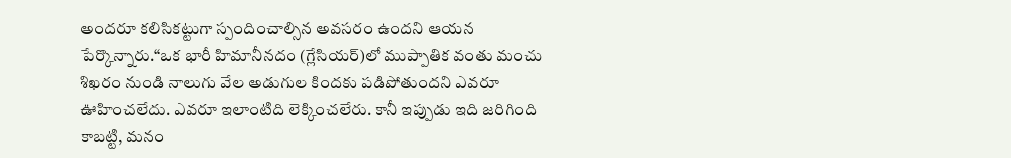అందరూ కలిసికట్టుగా స్పందించాల్సిన అవసరం ఉందని ఆయన పేర్కొన్నారు.“ఒక భారీ హిమానీనదం (గ్లేసియర్)లో ముప్పాతిక వంతు మంచు శిఖరం నుండి నాలుగు వేల అడుగుల కిందకు పడిపోతుందని ఎవరూ ఊహించలేదు. ఎవరూ ఇలాంటిది లెక్కించలేరు. కానీ ఇప్పుడు ఇది జరిగింది కాబట్టి, మనం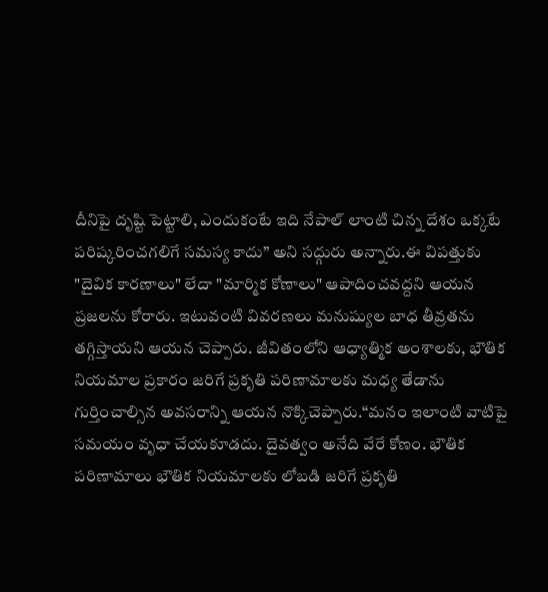దీనిపై దృష్టి పెట్టాలి, ఎందుకంటే ఇది నేపాల్ లాంటి చిన్న దేశం ఒక్కటే పరిష్కరించగలిగే సమస్య కాదు” అని సద్గురు అన్నారు.ఈ విపత్తుకు "దైవిక కారణాలు" లేదా "మార్మిక కోణాలు" ఆపాదించవద్దని ఆయన ప్రజలను కోరారు. ఇటువంటి వివరణలు మనుష్యుల బాధ తీవ్రతను తగ్గిస్తాయని ఆయన చెప్పారు. జీవితంలోని ఆధ్యాత్మిక అంశాలకు, భౌతిక నియమాల ప్రకారం జరిగే ప్రకృతి పరిణామాలకు మధ్య తేడాను గుర్తించాల్సిన అవసరాన్ని ఆయన నొక్కిచెప్పారు.“మనం ఇలాంటి వాటిపై సమయం వృధా చేయకూడదు. దైవత్వం అనేది వేరే కోణం. భౌతిక పరిణామాలు భౌతిక నియమాలకు లోబడి జరిగే ప్రకృతి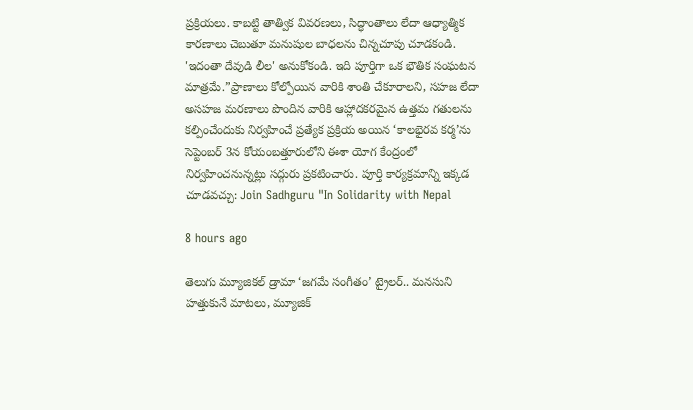ప్రక్రియలు. కాబట్టి తాత్విక వివరణలు, సిద్ధాంతాలు లేదా ఆధ్యాత్మిక కారణాలు చెబుతూ మనుషుల బాధలను చిన్నచూపు చూడకండి. 'ఇదంతా దేవుడి లీల' అనుకోకండి. ఇది పూర్తిగా ఒక భౌతిక సంఘటన మాత్రమే.”ప్రాణాలు కోల్పోయిన వారికి శాంతి చేకూరాలని, సహజ లేదా అసహజ మరణాలు పొందిన వారికి ఆహ్లాదకరమైన ఉత్తమ గతులను కల్పించేందుకు నిర్వహించే ప్రత్యేక ప్రక్రియ అయిన ‘కాలభైరవ కర్మ’ను సెప్టెంబర్ 3న కోయంబత్తూరులోని ఈశా యోగ కేంద్రంలో నిర్వహించనున్నట్లు సద్గురు ప్రకటించారు. పూర్తి కార్యక్రమాన్ని ఇక్కడ చూడవచ్చు: Join Sadhguru "In Solidarity with Nepal

8 hours ago

తెలుగు మ్యూజికల్ డ్రామా ‘జగమే సంగీతం’ ట్రైలర్‌.. మనసుని హత్తుకునే మాటలు, మ్యూజిక్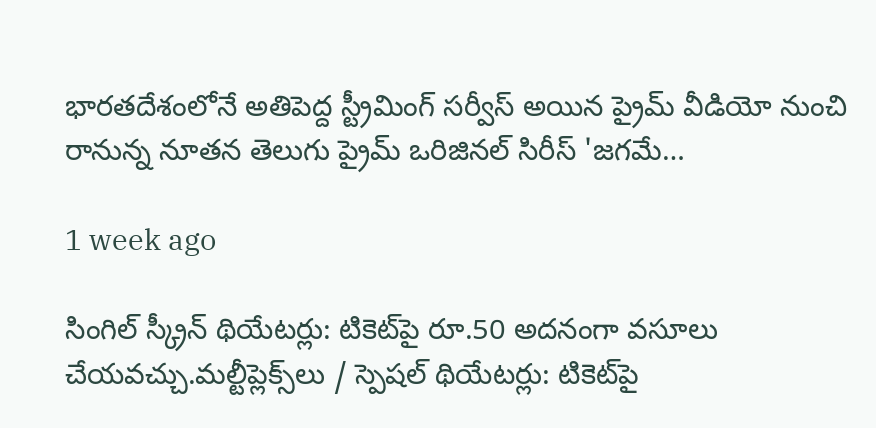భారతదేశంలోనే అతిపెద్ద స్ట్రీమింగ్ సర్వీస్ అయిన ప్రైమ్ వీడియో నుంచి రానున్న నూతన తెలుగు ప్రైమ్ ఒరిజినల్ సిరీస్ 'జగమే…

1 week ago

సింగిల్ స్క్రీన్ థియేటర్లు: టికెట్‌పై రూ.50 అదనంగా వసూలు చేయవచ్చు.మల్టీప్లెక్స్‌లు / స్పెషల్ థియేటర్లు: టికెట్‌పై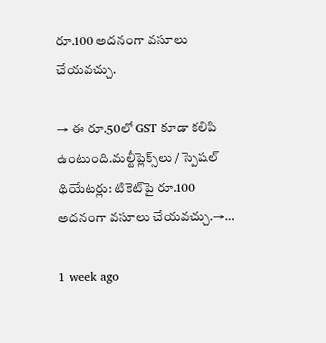రూ.100 అదనంగా వసూలు చేయవచ్చు.

→ ఈ రూ.50లో GST కూడా కలిపి ఉంటుంది.మల్టీప్లెక్స్‌లు / స్పెషల్ థియేటర్లు: టికెట్‌పై రూ.100 అదనంగా వసూలు చేయవచ్చు.→…

1 week ago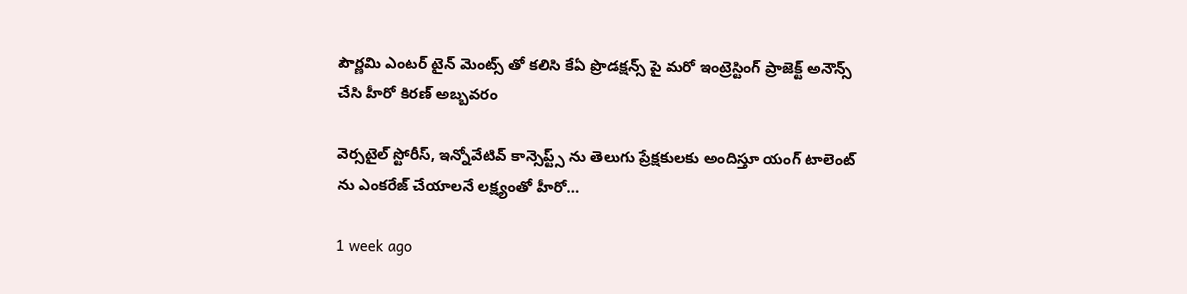పౌర్ణమి ఎంటర్ టైన్ మెంట్స్ తో కలిసి కేఏ ప్రొడక్షన్స్ పై మరో ఇంట్రెస్టింగ్ ప్రాజెక్ట్ అనౌన్స్ చేసి హీరో కిరణ్ అబ్బవరం

వెర్సటైల్ స్టోరీస్, ఇన్నోవేటివ్ కాన్సెప్ట్స్ ను తెలుగు ప్రేక్షకులకు అందిస్తూ యంగ్ టాలెంట్ ను ఎంకరేజ్ చేయాలనే లక్ష్యంతో హీరో…

1 week ago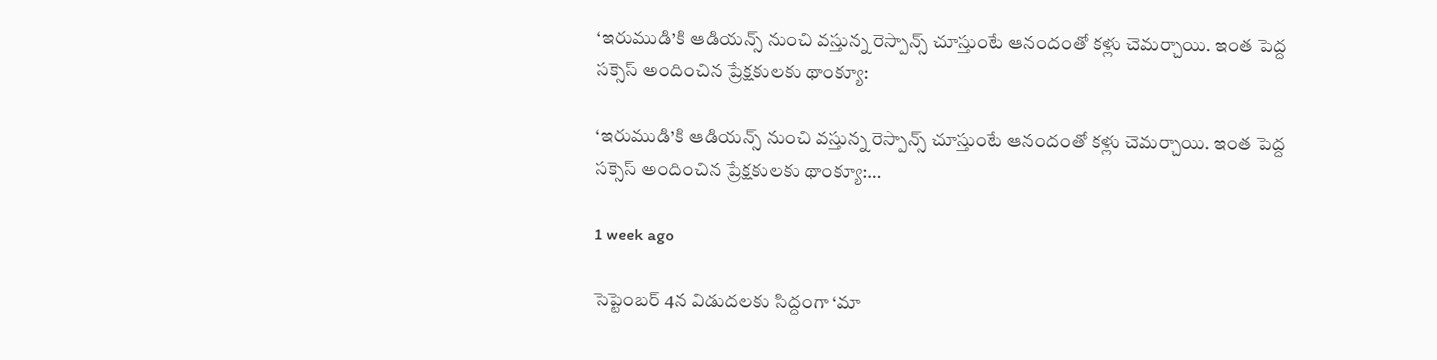‘ఇరుముడి’కి ఆడియన్స్ నుంచి వస్తున్న రెస్పాన్స్ చూస్తుంటే ఆనందంతో కళ్లు చెమర్చాయి. ఇంత పెద్ద సక్సెస్ అందించిన ప్రేక్షకులకు థాంక్యూ:

‘ఇరుముడి’కి ఆడియన్స్ నుంచి వస్తున్న రెస్పాన్స్ చూస్తుంటే ఆనందంతో కళ్లు చెమర్చాయి. ఇంత పెద్ద సక్సెస్ అందించిన ప్రేక్షకులకు థాంక్యూ:…

1 week ago

సెప్టెంబర్ 4న విడుదలకు సిద్దంగా ‘మా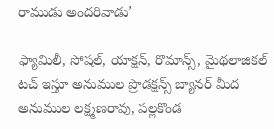రాముడు అందరివాడు’

ఫ్యామిలీ, సోషల్, యాక్షన్, రొమాన్స్, మైథలాజికల్ టచ్ ఇస్తూ అనుముల ప్రొడక్షన్స్ బ్యానర్ మీద అనుముల లక్ష్మణరావు, పల్లకొండ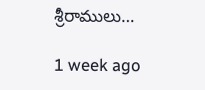శ్రీరాములు…

1 week ago